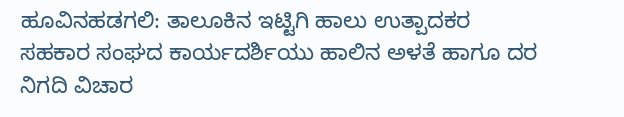ಹೂವಿನಹಡಗಲಿ: ತಾಲೂಕಿನ ಇಟ್ಟಿಗಿ ಹಾಲು ಉತ್ಪಾದಕರ ಸಹಕಾರ ಸಂಘದ ಕಾರ್ಯದರ್ಶಿಯು ಹಾಲಿನ ಅಳತೆ ಹಾಗೂ ದರ ನಿಗದಿ ವಿಚಾರ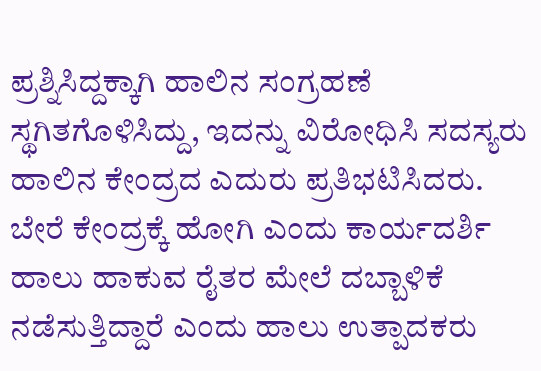ಪ್ರಶ್ನಿಸಿದ್ದಕ್ಕಾಗಿ ಹಾಲಿನ ಸಂಗ್ರಹಣೆ ಸ್ಥಗಿತಗೊಳಿಸಿದ್ದು, ಇದನ್ನು ವಿರೋಧಿಸಿ ಸದಸ್ಯರು ಹಾಲಿನ ಕೇಂದ್ರದ ಎದುರು ಪ್ರತಿಭಟಿಸಿದರು.
ಬೇರೆ ಕೇಂದ್ರಕ್ಕೆ ಹೋಗಿ ಎಂದು ಕಾರ್ಯದರ್ಶಿ ಹಾಲು ಹಾಕುವ ರೈತರ ಮೇಲೆ ದಬ್ಬಾಳಿಕೆ ನಡೆಸುತ್ತಿದ್ದಾರೆ ಎಂದು ಹಾಲು ಉತ್ಪಾದಕರು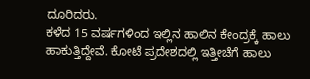ದೂರಿದರು.
ಕಳೆದ 15 ವರ್ಷಗಳಿಂದ ಇಲ್ಲಿನ ಹಾಲಿನ ಕೇಂದ್ರಕ್ಕೆ ಹಾಲು ಹಾಕುತ್ತಿದ್ದೇವೆ. ಕೋಟೆ ಪ್ರದೇಶದಲ್ಲಿ ಇತ್ತೀಚೆಗೆ ಹಾಲು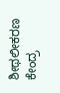ಶೀಥಲೀಕರಣ ಕೇಂದ್ರ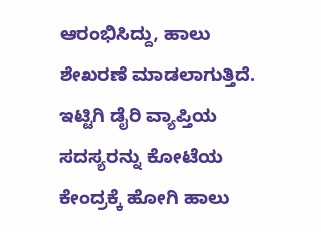ಆರಂಭಿಸಿದ್ದು, ಹಾಲು ಶೇಖರಣೆ ಮಾಡಲಾಗುತ್ತಿದೆ. ಇಟ್ಟಿಗಿ ಡೈರಿ ವ್ಯಾಪ್ತಿಯ ಸದಸ್ಯರನ್ನು ಕೋಟೆಯ ಕೇಂದ್ರಕ್ಕೆ ಹೋಗಿ ಹಾಲು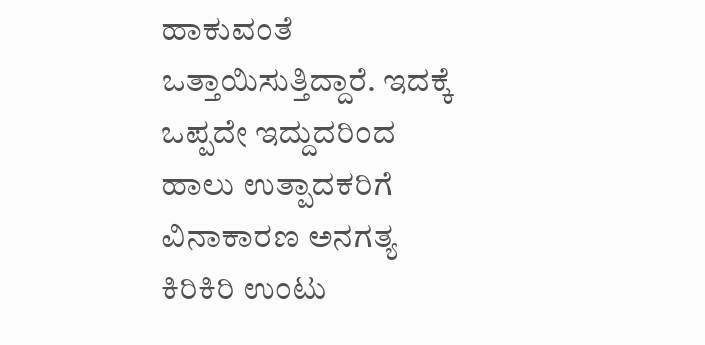ಹಾಕುವಂತೆ ಒತ್ತಾಯಿಸುತ್ತಿದ್ದಾರೆ. ಇದಕ್ಕೆ ಒಪ್ಪದೇ ಇದ್ದುದರಿಂದ ಹಾಲು ಉತ್ಪಾದಕರಿಗೆ ವಿನಾಕಾರಣ ಅನಗತ್ಯ ಕಿರಿಕಿರಿ ಉಂಟು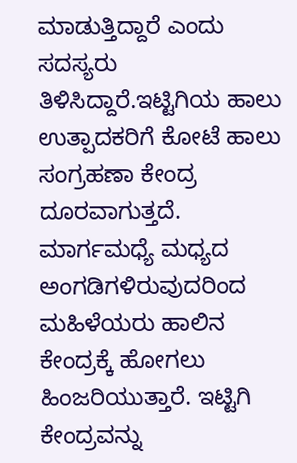ಮಾಡುತ್ತಿದ್ದಾರೆ ಎಂದು ಸದಸ್ಯರು ತಿಳಿಸಿದ್ದಾರೆ.ಇಟ್ಟಿಗಿಯ ಹಾಲು ಉತ್ಪಾದಕರಿಗೆ ಕೋಟೆ ಹಾಲು ಸಂಗ್ರಹಣಾ ಕೇಂದ್ರ ದೂರವಾಗುತ್ತದೆ. ಮಾರ್ಗಮಧ್ಯೆ ಮಧ್ಯದ ಅಂಗಡಿಗಳಿರುವುದರಿಂದ ಮಹಿಳೆಯರು ಹಾಲಿನ ಕೇಂದ್ರಕ್ಕೆ ಹೋಗಲು ಹಿಂಜರಿಯುತ್ತಾರೆ. ಇಟ್ಟಿಗಿ ಕೇಂದ್ರವನ್ನು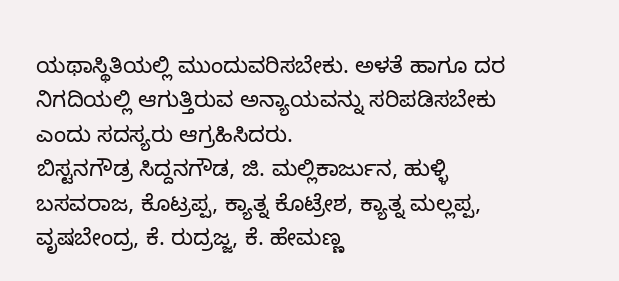ಯಥಾಸ್ಥಿತಿಯಲ್ಲಿ ಮುಂದುವರಿಸಬೇಕು. ಅಳತೆ ಹಾಗೂ ದರ ನಿಗದಿಯಲ್ಲಿ ಆಗುತ್ತಿರುವ ಅನ್ಯಾಯವನ್ನು ಸರಿಪಡಿಸಬೇಕು ಎಂದು ಸದಸ್ಯರು ಆಗ್ರಹಿಸಿದರು.
ಬಿಸ್ಟನಗೌಡ್ರ ಸಿದ್ದನಗೌಡ, ಜಿ. ಮಲ್ಲಿಕಾರ್ಜುನ, ಹುಳ್ಳಿ ಬಸವರಾಜ, ಕೊಟ್ರಪ್ಪ, ಕ್ಯಾತ್ನ ಕೊಟ್ರೇಶ, ಕ್ಯಾತ್ನ ಮಲ್ಲಪ್ಪ, ವೃಷಬೇಂದ್ರ, ಕೆ. ರುದ್ರಜ್ಜ, ಕೆ. ಹೇಮಣ್ಣ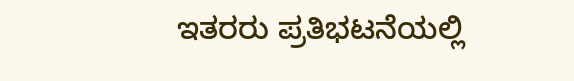ಇತರರು ಪ್ರತಿಭಟನೆಯಲ್ಲಿ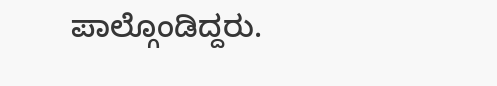ಪಾಲ್ಗೊಂಡಿದ್ದರು.